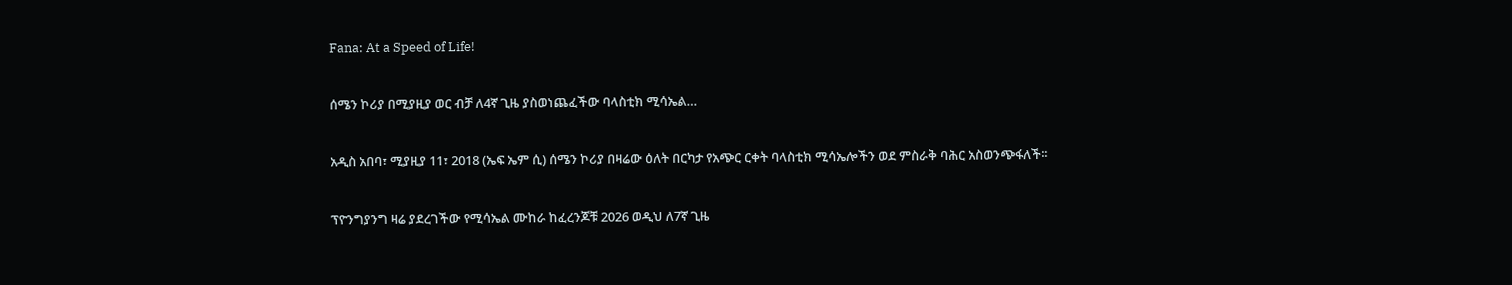Fana: At a Speed of Life!

ሰሜን ኮሪያ በሚያዚያ ወር ብቻ ለ4ኛ ጊዜ ያስወነጨፈችው ባላስቲክ ሚሳኤል…

አዲስ አበባ፣ ሚያዚያ 11፣ 2018 (ኤፍ ኤም ሲ) ሰሜን ኮሪያ በዛሬው ዕለት በርካታ የአጭር ርቀት ባላስቲክ ሚሳኤሎችን ወደ ምስራቅ ባሕር አስወንጭፋለች፡፡

ፕዮንግያንግ ዛሬ ያደረገችው የሚሳኤል ሙከራ ከፈረንጆቹ 2026 ወዲህ ለ7ኛ ጊዜ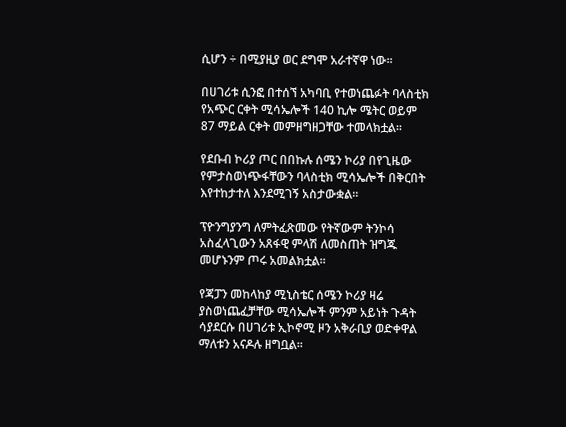ሲሆን ÷ በሚያዚያ ወር ደግሞ አራተኛዋ ነው፡፡

በሀገሪቱ ሲንፎ በተሰኘ አካባቢ የተወነጨፉት ባላስቲክ የአጭር ርቀት ሚሳኤሎች 140 ኪሎ ሜትር ወይም 87 ማይል ርቀት መምዘግዘጋቸው ተመላክቷል፡፡

የደቡብ ኮሪያ ጦር በበኩሉ ሰሜን ኮሪያ በየጊዜው የምታስወነጭፋቸውን ባላስቲክ ሚሳኤሎች በቅርበት እየተከታተለ እንደሚገኝ አስታውቋል፡፡

ፕዮንግያንግ ለምትፈጽመው የትኛውም ትንኮሳ አስፈላጊውን አጸፋዊ ምላሽ ለመስጠት ዝግጁ መሆኑንም ጦሩ አመልክቷል፡፡

የጃፓን መከላከያ ሚኒስቴር ሰሜን ኮሪያ ዛሬ ያስወነጨፈቻቸው ሚሳኤሎች ምንም አይነት ጉዳት ሳያደርሱ በሀገሪቱ ኢኮኖሚ ዞን አቅራቢያ ወድቀዋል ማለቱን አናዶሉ ዘግቧል፡፡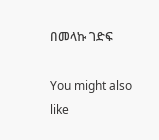በመላኩ ገድፍ

You might also like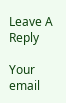Leave A Reply

Your email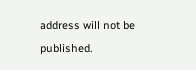address will not be published.